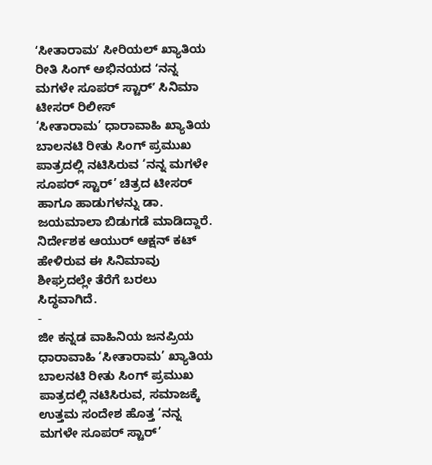ʻಸೀತಾರಾಮʼ ಸೀರಿಯಲ್ ಖ್ಯಾತಿಯ ರೀತಿ ಸಿಂಗ್ ಅಭಿನಯದ ʻನನ್ನ ಮಗಳೇ ಸೂಪರ್ ಸ್ಟಾರ್ʼ ಸಿನಿಮಾ ಟೀಸರ್ ರಿಲೀಸ್
‘ಸೀತಾರಾಮ’ ಧಾರಾವಾಹಿ ಖ್ಯಾತಿಯ ಬಾಲನಟಿ ರೀತು ಸಿಂಗ್ ಪ್ರಮುಖ ಪಾತ್ರದಲ್ಲಿ ನಟಿಸಿರುವ ‘ನನ್ನ ಮಗಳೇ ಸೂಪರ್ ಸ್ಟಾರ್’ ಚಿತ್ರದ ಟೀಸರ್ ಹಾಗೂ ಹಾಡುಗಳನ್ನು ಡಾ. ಜಯಮಾಲಾ ಬಿಡುಗಡೆ ಮಾಡಿದ್ದಾರೆ. ನಿರ್ದೇಶಕ ಆಯುರ್ ಆಕ್ಷನ್ ಕಟ್ ಹೇಳಿರುವ ಈ ಸಿನಿಮಾವು ಶೀಘ್ರದಲ್ಲೇ ತೆರೆಗೆ ಬರಲು ಸಿದ್ಧವಾಗಿದೆ.
-
ಜೀ ಕನ್ನಡ ವಾಹಿನಿಯ ಜನಪ್ರಿಯ ಧಾರಾವಾಹಿ ‘ಸೀತಾರಾಮ’ ಖ್ಯಾತಿಯ ಬಾಲನಟಿ ರೀತು ಸಿಂಗ್ ಪ್ರಮುಖ ಪಾತ್ರದಲ್ಲಿ ನಟಿಸಿರುವ, ಸಮಾಜಕ್ಕೆ ಉತ್ತಮ ಸಂದೇಶ ಹೊತ್ತ ‘ನನ್ನ ಮಗಳೇ ಸೂಪರ್ ಸ್ಟಾರ್’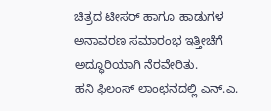ಚಿತ್ರದ ಟೀಸರ್ ಹಾಗೂ ಹಾಡುಗಳ ಅನಾವರಣ ಸಮಾರಂಭ ಇತ್ತೀಚೆಗೆ ಅದ್ಧೂರಿಯಾಗಿ ನೆರವೇರಿತು.
ಹನಿ ಫಿಲಂಸ್ ಲಾಂಛನದಲ್ಲಿ ಎನ್.ಎ.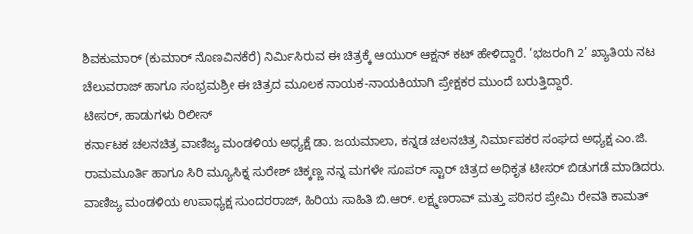ಶಿವಕುಮಾರ್ (ಕುಮಾರ್ ನೊಣವಿನಕೆರೆ) ನಿರ್ಮಿಸಿರುವ ಈ ಚಿತ್ರಕ್ಕೆ ಆಯುರ್ ಆಕ್ಷನ್ ಕಟ್ ಹೇಳಿದ್ದಾರೆ. ‘ಭಜರಂಗಿ 2’ ಖ್ಯಾತಿಯ ನಟ ಚೆಲುವರಾಜ್ ಹಾಗೂ ಸಂಭ್ರಮಶ್ರೀ ಈ ಚಿತ್ರದ ಮೂಲಕ ನಾಯಕ-ನಾಯಕಿಯಾಗಿ ಪ್ರೇಕ್ಷಕರ ಮುಂದೆ ಬರುತ್ತಿದ್ದಾರೆ.
ಟೀಸರ್, ಹಾಡುಗಳು ರಿಲೀಸ್
ಕರ್ನಾಟಕ ಚಲನಚಿತ್ರ ವಾಣಿಜ್ಯ ಮಂಡಳಿಯ ಅಧ್ಯಕ್ಷೆ ಡಾ. ಜಯಮಾಲಾ, ಕನ್ನಡ ಚಲನಚಿತ್ರ ನಿರ್ಮಾಪಕರ ಸಂಘದ ಅಧ್ಯಕ್ಷ ಎಂ.ಜಿ. ರಾಮಮೂರ್ತಿ ಹಾಗೂ ಸಿರಿ ಮ್ಯೂಸಿಕ್ನ ಸುರೇಶ್ ಚಿಕ್ಕಣ್ಣ ನನ್ನ ಮಗಳೇ ಸೂಪರ್ ಸ್ಟಾರ್ ಚಿತ್ರದ ಅಧಿಕೃತ ಟೀಸರ್ ಬಿಡುಗಡೆ ಮಾಡಿದರು. ವಾಣಿಜ್ಯ ಮಂಡಳಿಯ ಉಪಾಧ್ಯಕ್ಷ ಸುಂದರರಾಜ್, ಹಿರಿಯ ಸಾಹಿತಿ ಬಿ.ಆರ್. ಲಕ್ಷ್ಮಣರಾವ್ ಮತ್ತು ಪರಿಸರ ಪ್ರೇಮಿ ರೇವತಿ ಕಾಮತ್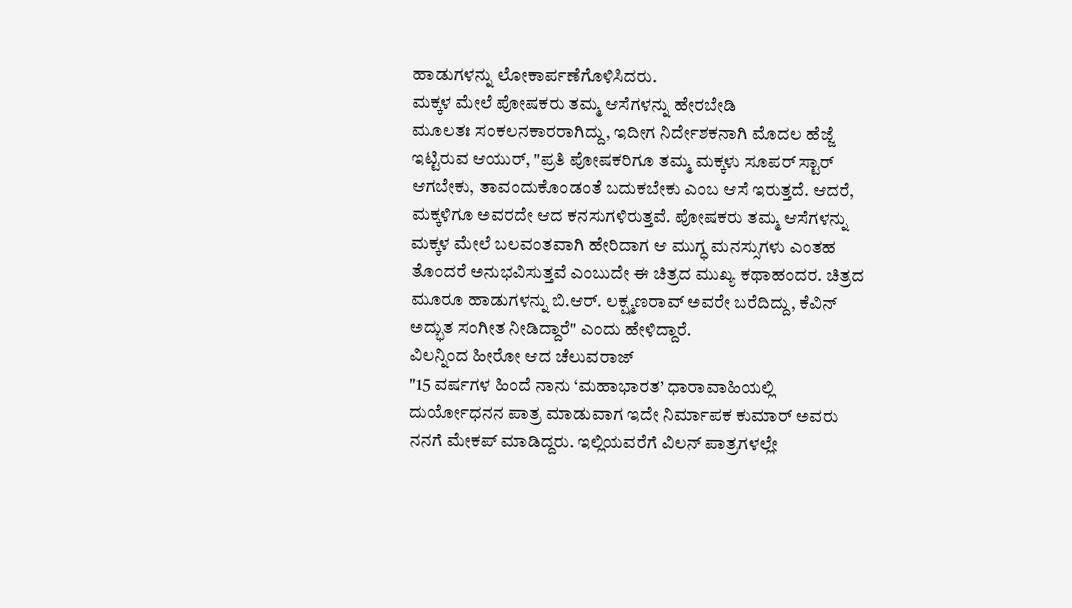ಹಾಡುಗಳನ್ನು ಲೋಕಾರ್ಪಣೆಗೊಳಿಸಿದರು.
ಮಕ್ಕಳ ಮೇಲೆ ಪೋಷಕರು ತಮ್ಮ ಆಸೆಗಳನ್ನು ಹೇರಬೇಡಿ
ಮೂಲತಃ ಸಂಕಲನಕಾರರಾಗಿದ್ದು, ಇದೀಗ ನಿರ್ದೇಶಕನಾಗಿ ಮೊದಲ ಹೆಜ್ಜೆ ಇಟ್ಟಿರುವ ಆಯುರ್, "ಪ್ರತಿ ಪೋಷಕರಿಗೂ ತಮ್ಮ ಮಕ್ಕಳು ಸೂಪರ್ ಸ್ಟಾರ್ ಆಗಬೇಕು, ತಾವಂದುಕೊಂಡಂತೆ ಬದುಕಬೇಕು ಎಂಬ ಆಸೆ ಇರುತ್ತದೆ. ಆದರೆ, ಮಕ್ಕಳಿಗೂ ಅವರದೇ ಆದ ಕನಸುಗಳಿರುತ್ತವೆ. ಪೋಷಕರು ತಮ್ಮ ಆಸೆಗಳನ್ನು ಮಕ್ಕಳ ಮೇಲೆ ಬಲವಂತವಾಗಿ ಹೇರಿದಾಗ ಆ ಮುಗ್ಧ ಮನಸ್ಸುಗಳು ಎಂತಹ ತೊಂದರೆ ಅನುಭವಿಸುತ್ತವೆ ಎಂಬುದೇ ಈ ಚಿತ್ರದ ಮುಖ್ಯ ಕಥಾಹಂದರ. ಚಿತ್ರದ ಮೂರೂ ಹಾಡುಗಳನ್ನು ಬಿ.ಆರ್. ಲಕ್ಷ್ಮಣರಾವ್ ಅವರೇ ಬರೆದಿದ್ದು, ಕೆವಿನ್ ಅದ್ಭುತ ಸಂಗೀತ ನೀಡಿದ್ದಾರೆ" ಎಂದು ಹೇಳಿದ್ದಾರೆ.
ವಿಲನ್ನಿಂದ ಹೀರೋ ಆದ ಚೆಲುವರಾಜ್
"15 ವರ್ಷಗಳ ಹಿಂದೆ ನಾನು ‘ಮಹಾಭಾರತ’ ಧಾರಾವಾಹಿಯಲ್ಲಿ ದುರ್ಯೋಧನನ ಪಾತ್ರ ಮಾಡುವಾಗ ಇದೇ ನಿರ್ಮಾಪಕ ಕುಮಾರ್ ಅವರು ನನಗೆ ಮೇಕಪ್ ಮಾಡಿದ್ದರು. ಇಲ್ಲಿಯವರೆಗೆ ವಿಲನ್ ಪಾತ್ರಗಳಲ್ಲೇ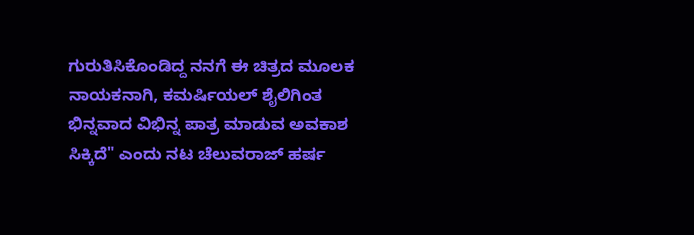ಗುರುತಿಸಿಕೊಂಡಿದ್ದ ನನಗೆ ಈ ಚಿತ್ರದ ಮೂಲಕ ನಾಯಕನಾಗಿ, ಕಮರ್ಷಿಯಲ್ ಶೈಲಿಗಿಂತ ಭಿನ್ನವಾದ ವಿಭಿನ್ನ ಪಾತ್ರ ಮಾಡುವ ಅವಕಾಶ ಸಿಕ್ಕಿದೆ" ಎಂದು ನಟ ಚೆಲುವರಾಜ್ ಹರ್ಷ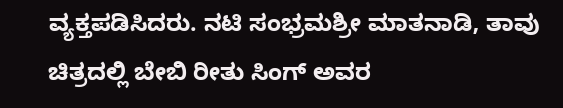ವ್ಯಕ್ತಪಡಿಸಿದರು. ನಟಿ ಸಂಭ್ರಮಶ್ರೀ ಮಾತನಾಡಿ, ತಾವು ಚಿತ್ರದಲ್ಲಿ ಬೇಬಿ ರೀತು ಸಿಂಗ್ ಅವರ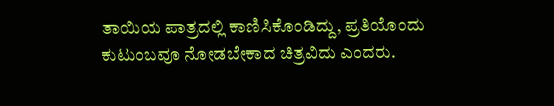ತಾಯಿಯ ಪಾತ್ರದಲ್ಲಿ ಕಾಣಿಸಿಕೊಂಡಿದ್ದು, ಪ್ರತಿಯೊಂದು ಕುಟುಂಬವೂ ನೋಡಬೇಕಾದ ಚಿತ್ರವಿದು ಎಂದರು.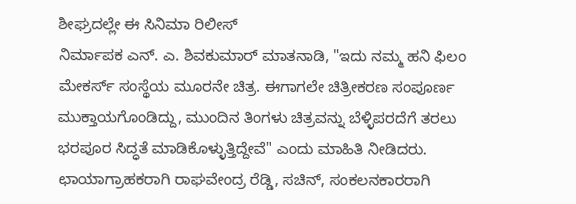ಶೀಘ್ರದಲ್ಲೇ ಈ ಸಿನಿಮಾ ರಿಲೀಸ್
ನಿರ್ಮಾಪಕ ಎನ್. ಎ. ಶಿವಕುಮಾರ್ ಮಾತನಾಡಿ, "ಇದು ನಮ್ಮ ಹನಿ ಫಿಲಂ ಮೇಕರ್ಸ್ ಸಂಸ್ಥೆಯ ಮೂರನೇ ಚಿತ್ರ. ಈಗಾಗಲೇ ಚಿತ್ರೀಕರಣ ಸಂಪೂರ್ಣ ಮುಕ್ತಾಯಗೊಂಡಿದ್ದು, ಮುಂದಿನ ತಿಂಗಳು ಚಿತ್ರವನ್ನು ಬೆಳ್ಳಿಪರದೆಗೆ ತರಲು ಭರಪೂರ ಸಿದ್ಧತೆ ಮಾಡಿಕೊಳ್ಳುತ್ತಿದ್ದೇವೆ" ಎಂದು ಮಾಹಿತಿ ನೀಡಿದರು. ಛಾಯಾಗ್ರಾಹಕರಾಗಿ ರಾಘವೇಂದ್ರ ರೆಡ್ಡಿ, ಸಚಿನ್, ಸಂಕಲನಕಾರರಾಗಿ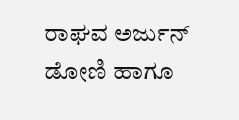ರಾಘವ ಅರ್ಜುನ್ ಡೋಣಿ ಹಾಗೂ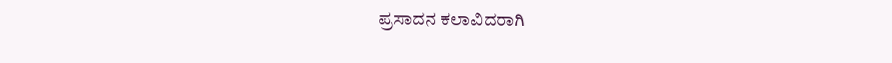ಪ್ರಸಾದನ ಕಲಾವಿದರಾಗಿ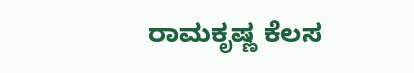ರಾಮಕೃಷ್ಣ ಕೆಲಸ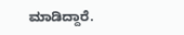ಮಾಡಿದ್ದಾರೆ.